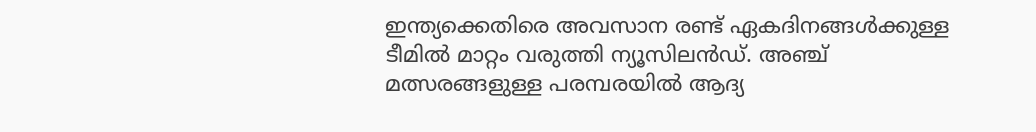ഇന്ത്യക്കെതിരെ അവസാന രണ്ട് ഏകദിനങ്ങള്‍ക്കുള്ള ടീമില്‍ മാറ്റം വരുത്തി ന്യൂസിലന്‍ഡ്. അഞ്ച് മത്സരങ്ങളുള്ള പരമ്പരയില്‍ ആദ്യ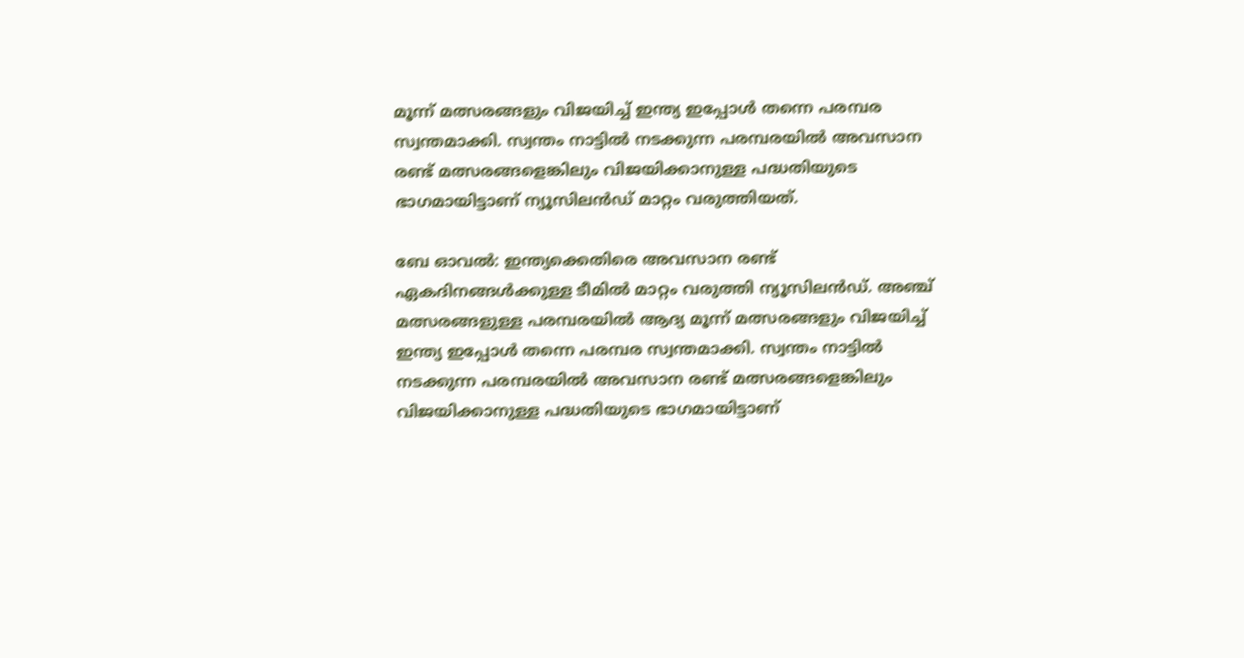മൂന്ന് മത്സരങ്ങളും വിജയിച്ച് ഇന്ത്യ ഇപ്പോള്‍ തന്നെ പരമ്പര സ്വന്തമാക്കി. സ്വന്തം നാട്ടില്‍ നടക്കുന്ന പരമ്പരയില്‍ അവസാന രണ്ട് മത്സരങ്ങളെങ്കിലും വിജയിക്കാനുള്ള പദ്ധതിയുടെ ഭാഗമായിട്ടാണ് ന്യൂസിലന്‍ഡ് മാറ്റം വരുത്തിയത്.

ബേ ഓവല്‍: ഇന്ത്യക്കെതിരെ അവസാന രണ്ട് ഏകദിനങ്ങള്‍ക്കുള്ള ടീമില്‍ മാറ്റം വരുത്തി ന്യൂസിലന്‍ഡ്. അഞ്ച് മത്സരങ്ങളുള്ള പരമ്പരയില്‍ ആദ്യ മൂന്ന് മത്സരങ്ങളും വിജയിച്ച് ഇന്ത്യ ഇപ്പോള്‍ തന്നെ പരമ്പര സ്വന്തമാക്കി. സ്വന്തം നാട്ടില്‍ നടക്കുന്ന പരമ്പരയില്‍ അവസാന രണ്ട് മത്സരങ്ങളെങ്കിലും വിജയിക്കാനുള്ള പദ്ധതിയുടെ ഭാഗമായിട്ടാണ്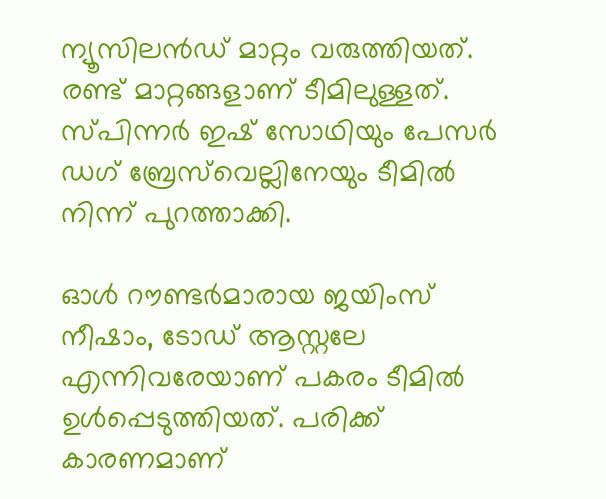ന്യൂസിലന്‍ഡ് മാറ്റം വരുത്തിയത്. രണ്ട് മാറ്റങ്ങളാണ് ടീമിലുള്ളത്. സ്പിന്നര്‍ ഇഷ് സോഥിയും പേസര്‍ ഡഗ് ബ്രേസ്‌വെല്ലിനേയും ടീമില്‍ നിന്ന് പുറത്താക്കി.

ഓള്‍ റൗണ്ടര്‍മാരായ ജയിംസ് നീഷാം, ടോഡ് ആസ്റ്റലേ എന്നിവരേയാണ് പകരം ടീമില്‍ ഉള്‍പ്പെടുത്തിയത്. പരിക്ക് കാരണമാണ്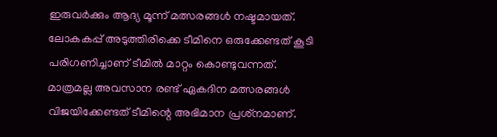ഇരുവര്‍ക്കും ആദ്യ മൂന്ന് മത്സരങ്ങള്‍ നഷ്ടമായത്. ലോകകപ്പ് അടുത്തിരിക്കെ ടീമിനെ ഒരുക്കേണ്ടത് കൂടി പരിഗണിച്ചാണ് ടീമില്‍ മാറ്റം കൊണ്ടുവന്നത്. മാത്രമല്ല അവസാന രണ്ട് ഏകദിന മത്സരങ്ങള്‍ വിജയിക്കേണ്ടത് ടീമിന്റെ അഭിമാന പ്രശ്‌നമാണ്.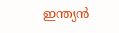ഇന്ത്യന്‍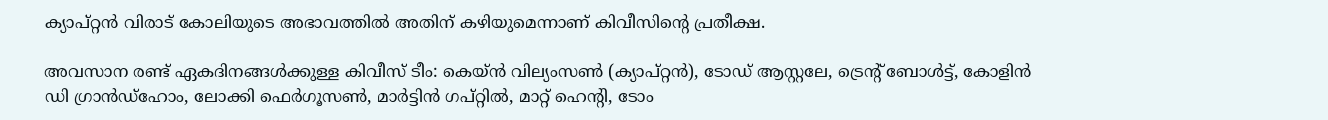ക്യാപ്റ്റന്‍ വിരാട് കോലിയുടെ അഭാവത്തില്‍ അതിന് കഴിയുമെന്നാണ് കിവീസിന്റെ പ്രതീക്ഷ.

അവസാന രണ്ട് ഏകദിനങ്ങള്‍ക്കുള്ള കിവീസ് ടീം: കെയ്ന്‍ വില്യംസണ്‍ (ക്യാപ്റ്റന്‍), ടോഡ് ആസ്റ്റലേ, ട്രെന്റ് ബോള്‍ട്ട്, കോളിന്‍ ഡി ഗ്രാന്‍ഡ്‌ഹോം, ലോക്കി ഫെര്‍ഗൂസണ്‍, മാര്‍ട്ടിന്‍ ഗപ്റ്റില്‍, മാറ്റ് ഹെന്റി, ടോം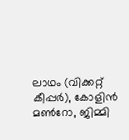ലാഥം (വിക്കറ്റ് കീപ്പര്‍), കോളിന്‍ മണ്‍റോ, ജിമ്മി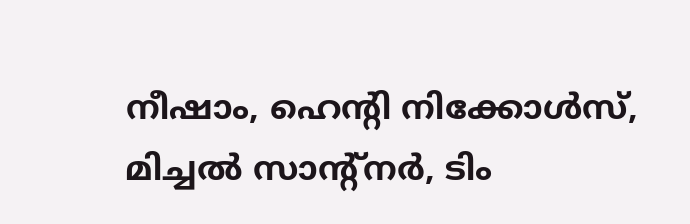നീഷാം, ഹെന്റി നിക്കോള്‍സ്, മിച്ചല്‍ സാന്റ്‌നര്‍, ടിം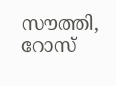സൗത്തി, റോസ്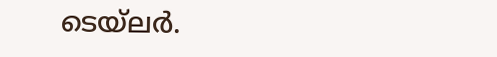ടെയ്‌ലര്‍.